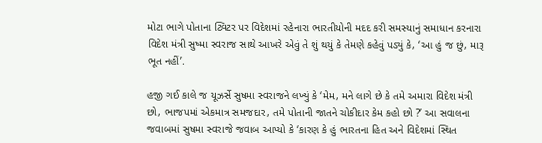મોટા ભાગે પોતાના ટ્વિટર પર વિદેશમાં રહેનારા ભારતીયોની મદદ કરી સમસ્યાનું સમાધાન કરનારા વિદેશ મંત્રી સુષ્મા સ્વરાજ સાથે આખરે એવું તે શું થયું કે તેમણે કહેવું પડ્યું કે, ‘આ હું જ છું, મારૂ ભૂત નહીં’.

હજી ગઈ કાલે જ યૂઝર્સે સુષમા સ્વરાજને લખ્યું કે ‘મેમ, મને લાગે છે કે તમે અમારા વિદેશ મંત્રી છો, ભાજપમાં એકમાત્ર સમજદાર, તમે પોતાની જાતને ચોકીદાર કેમ કહો છો ?’ આ સવાલના જવાબમાં સુષમા સ્વરાજે જવાબ આપ્યો કે ‘કારણ કે હું ભારતના હિત અને વિદેશમાં સ્થિત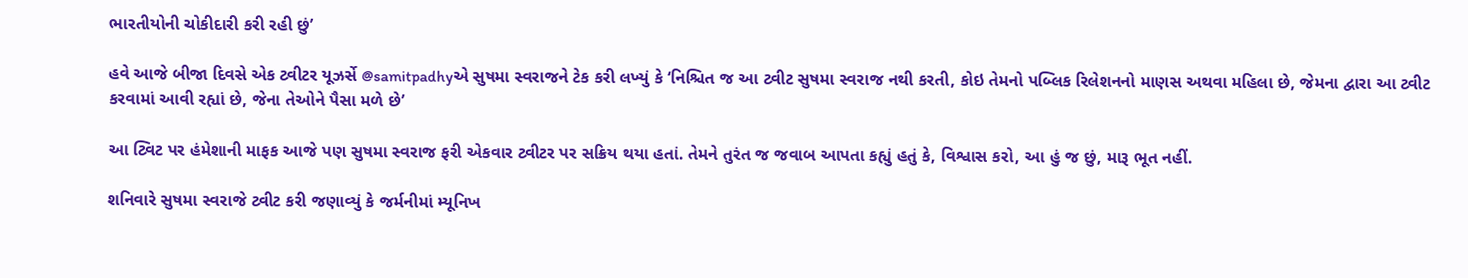ભારતીયોની ચોકીદારી કરી રહી છું’

હવે આજે બીજા દિવસે એક ટ્વીટર યૂઝર્સે @samitpadhyએ સુષમા સ્વરાજને ટેક કરી લખ્યું કે ‘નિશ્ચિત જ આ ટ્વીટ સુષમા સ્વરાજ નથી કરતી, કોઇ તેમનો પબ્લિક રિલેશનનો માણસ અથવા મહિલા છે, જેમના દ્વારા આ ટ્વીટ કરવામાં આવી રહ્યાં છે, જેના તેઓને પૈસા મળે છે’

આ ટ્વિટ પર હંમેશાની માફક આજે પણ સુષમા સ્વરાજ ફરી એકવાર ટ્વીટર પર સક્રિય થયા હતાં. તેમને તુરંત જ જવાબ આપતા કહ્યું હતું કે, વિશ્વાસ કરો, આ હું જ છું, મારૂ ભૂત નહીં.

શનિવારે સુષમા સ્વરાજે ટ્વીટ કરી જણાવ્યું કે જર્મનીમાં મ્યૂનિખ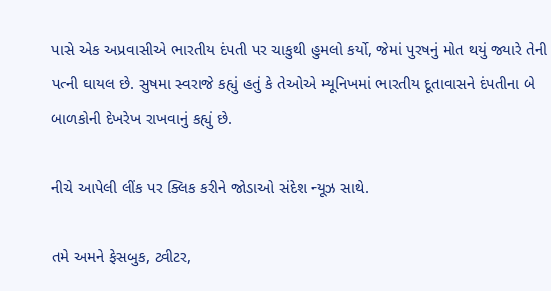પાસે એક અપ્રવાસીએ ભારતીય દંપતી પર ચાકુથી હુમલો કર્યો, જેમાં પુરષનું મોત થયું જ્યારે તેની પત્ની ઘાયલ છે. સુષમા સ્વરાજે કહ્યું હતું કે તેઓએ મ્યૂનિખમાં ભારતીય દૂતાવાસને દંપતીના બે બાળકોની દેખરેખ રાખવાનું કહ્યું છે.

નીચે આપેલી લીંક પર ક્લિક કરીને જોડાઓ સંદેશ ન્યૂઝ સાથે.

તમે અમને ફેસબુક, ટ્વીટર,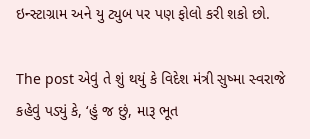ઇન્સ્ટાગ્રામ અને યુ ટ્યુબ પર પણ ફોલો કરી શકો છો.

The post એવું તે શું થયું કે વિદેશ મંત્રી સુષ્મા સ્વરાજે કહેવું પડ્યું કે, ‘હું જ છું, મારૂ ભૂત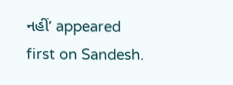નહીં’ appeared first on Sandesh.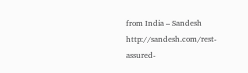from India – Sandesh http://sandesh.com/rest-assured-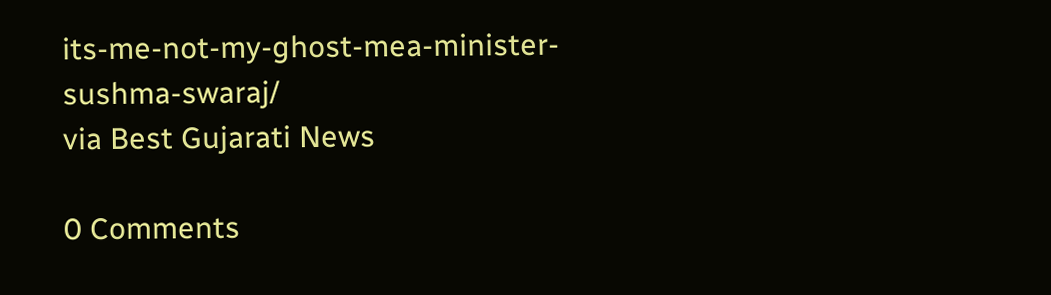its-me-not-my-ghost-mea-minister-sushma-swaraj/
via Best Gujarati News

0 Comments